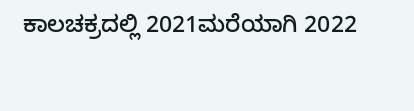ಕಾಲಚಕ್ರದಲ್ಲಿ 2021ಮರೆಯಾಗಿ 2022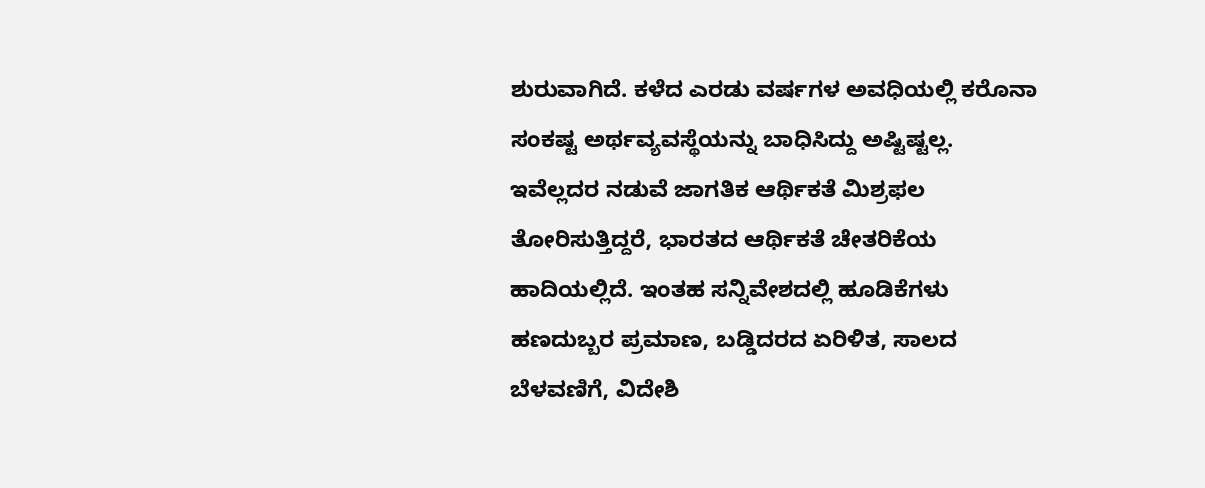ಶುರುವಾಗಿದೆ. ಕಳೆದ ಎರಡು ವರ್ಷಗಳ ಅವಧಿಯಲ್ಲಿ ಕರೊನಾ ಸಂಕಷ್ಟ ಅರ್ಥವ್ಯವಸ್ಥೆಯನ್ನು ಬಾಧಿಸಿದ್ದು ಅಷ್ಟಿಷ್ಟಲ್ಲ. ಇವೆಲ್ಲದರ ನಡುವೆ ಜಾಗತಿಕ ಆರ್ಥಿಕತೆ ಮಿಶ್ರಫಲ ತೋರಿಸುತ್ತಿದ್ದರೆ, ಭಾರತದ ಆರ್ಥಿಕತೆ ಚೇತರಿಕೆಯ ಹಾದಿಯಲ್ಲಿದೆ. ಇಂತಹ ಸನ್ನಿವೇಶದಲ್ಲಿ ಹೂಡಿಕೆಗಳು ಹಣದುಬ್ಬರ ಪ್ರಮಾಣ, ಬಡ್ಡಿದರದ ಏರಿಳಿತ, ಸಾಲದ ಬೆಳವಣಿಗೆ, ವಿದೇಶಿ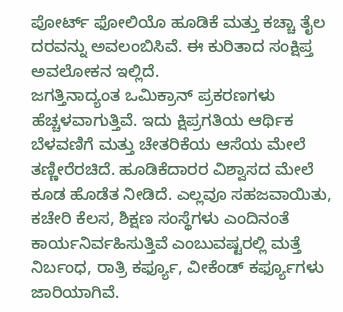ಪೋರ್ಟ್ ಫೋಲಿಯೊ ಹೂಡಿಕೆ ಮತ್ತು ಕಚ್ಚಾ ತೈಲ ದರವನ್ನು ಅವಲಂಬಿಸಿವೆ. ಈ ಕುರಿತಾದ ಸಂಕ್ಷಿಪ್ತ ಅವಲೋಕನ ಇಲ್ಲಿದೆ.
ಜಗತ್ತಿನಾದ್ಯಂತ ಒಮಿಕ್ರಾನ್ ಪ್ರಕರಣಗಳು ಹೆಚ್ಚಳವಾಗುತ್ತಿವೆ. ಇದು ಕ್ಷಿಪ್ರಗತಿಯ ಆರ್ಥಿಕ ಬೆಳವಣಿಗೆ ಮತ್ತು ಚೇತರಿಕೆಯ ಆಸೆಯ ಮೇಲೆ ತಣ್ಣೀರೆರಚಿದೆ. ಹೂಡಿಕೆದಾರರ ವಿಶ್ವಾಸದ ಮೇಲೆ ಕೂಡ ಹೊಡೆತ ನೀಡಿದೆ. ಎಲ್ಲವೂ ಸಹಜವಾಯಿತು, ಕಚೇರಿ ಕೆಲಸ, ಶಿಕ್ಷಣ ಸಂಸ್ಥೆಗಳು ಎಂದಿನಂತೆ ಕಾರ್ಯನಿರ್ವಹಿಸುತ್ತಿವೆ ಎಂಬುವಷ್ಟರಲ್ಲಿ ಮತ್ತೆ ನಿರ್ಬಂಧ, ರಾತ್ರಿ ಕರ್ಫ್ಯೂ, ವೀಕೆಂಡ್ ಕರ್ಫ್ಯೂಗಳು ಜಾರಿಯಾಗಿವೆ.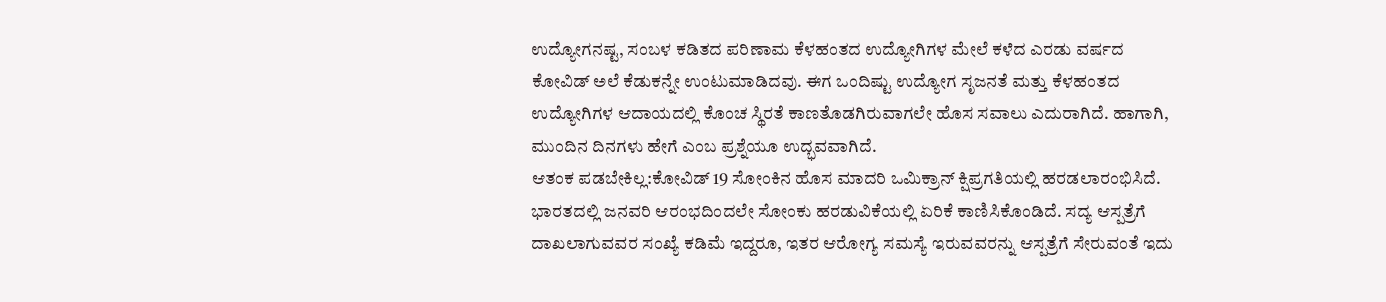ಉದ್ಯೋಗನಷ್ಟ, ಸಂಬಳ ಕಡಿತದ ಪರಿಣಾಮ ಕೆಳಹಂತದ ಉದ್ಯೋಗಿಗಳ ಮೇಲೆ ಕಳೆದ ಎರಡು ವರ್ಷದ ಕೋವಿಡ್ ಅಲೆ ಕೆಡುಕನ್ನೇ ಉಂಟುಮಾಡಿದವು. ಈಗ ಒಂದಿಷ್ಟು ಉದ್ಯೋಗ ಸೃಜನತೆ ಮತ್ತು ಕೆಳಹಂತದ ಉದ್ಯೋಗಿಗಳ ಆದಾಯದಲ್ಲಿ ಕೊಂಚ ಸ್ಥಿರತೆ ಕಾಣತೊಡಗಿರುವಾಗಲೇ ಹೊಸ ಸವಾಲು ಎದುರಾಗಿದೆ. ಹಾಗಾಗಿ, ಮುಂದಿನ ದಿನಗಳು ಹೇಗೆ ಎಂಬ ಪ್ರಶ್ನೆಯೂ ಉದ್ಭವವಾಗಿದೆ.
ಆತಂಕ ಪಡಬೇಕಿಲ್ಲ:ಕೋವಿಡ್ 19 ಸೋಂಕಿನ ಹೊಸ ಮಾದರಿ ಒಮಿಕ್ರಾನ್ ಕ್ಷಿಪ್ರಗತಿಯಲ್ಲಿ ಹರಡಲಾರಂಭಿಸಿದೆ. ಭಾರತದಲ್ಲಿ ಜನವರಿ ಆರಂಭದಿಂದಲೇ ಸೋಂಕು ಹರಡುವಿಕೆಯಲ್ಲಿ ಏರಿಕೆ ಕಾಣಿಸಿಕೊಂಡಿದೆ. ಸದ್ಯ ಆಸ್ಪತ್ರೆಗೆ ದಾಖಲಾಗುವವರ ಸಂಖ್ಯೆ ಕಡಿಮೆ ಇದ್ದರೂ, ಇತರ ಆರೋಗ್ಯ ಸಮಸ್ಯೆ ಇರುವವರನ್ನು ಆಸ್ಪತ್ರೆಗೆ ಸೇರುವಂತೆ ಇದು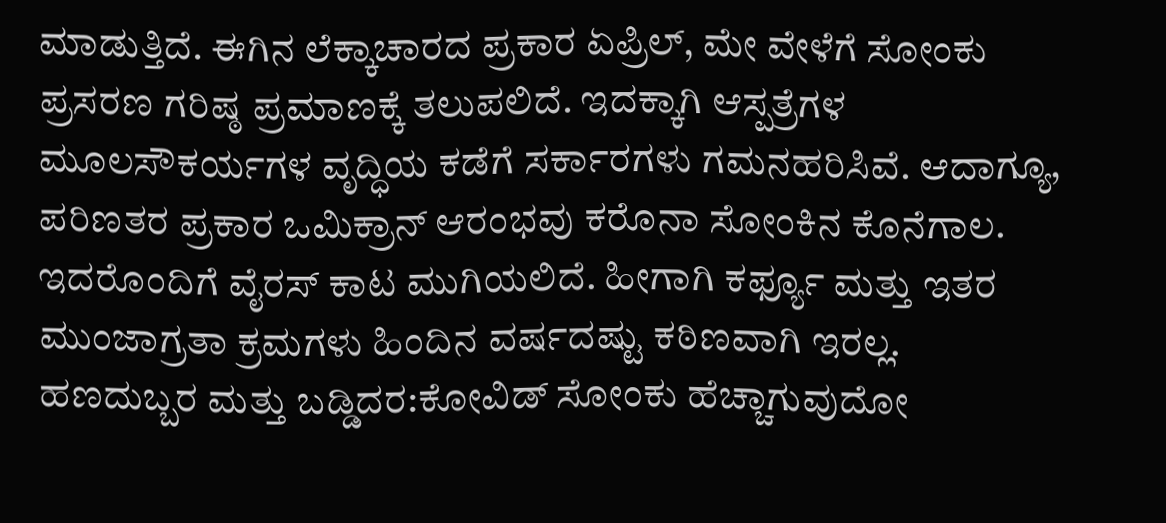ಮಾಡುತ್ತಿದೆ. ಈಗಿನ ಲೆಕ್ಕಾಚಾರದ ಪ್ರಕಾರ ಏಪ್ರಿಲ್, ಮೇ ವೇಳೆಗೆ ಸೋಂಕು ಪ್ರಸರಣ ಗರಿಷ್ಠ ಪ್ರಮಾಣಕ್ಕೆ ತಲುಪಲಿದೆ. ಇದಕ್ಕಾಗಿ ಆಸ್ಪತ್ರೆಗಳ ಮೂಲಸೌಕರ್ಯಗಳ ವೃದ್ಧಿಯ ಕಡೆಗೆ ಸರ್ಕಾರಗಳು ಗಮನಹರಿಸಿವೆ. ಆದಾಗ್ಯೂ, ಪರಿಣತರ ಪ್ರಕಾರ ಒಮಿಕ್ರಾನ್ ಆರಂಭವು ಕರೊನಾ ಸೋಂಕಿನ ಕೊನೆಗಾಲ. ಇದರೊಂದಿಗೆ ವೈರಸ್ ಕಾಟ ಮುಗಿಯಲಿದೆ. ಹೀಗಾಗಿ ಕರ್ಫ್ಯೂ ಮತ್ತು ಇತರ ಮುಂಜಾಗ್ರತಾ ಕ್ರಮಗಳು ಹಿಂದಿನ ವರ್ಷದಷ್ಟು ಕಠಿಣವಾಗಿ ಇರಲ್ಲ.
ಹಣದುಬ್ಬರ ಮತ್ತು ಬಡ್ಡಿದರ:ಕೋವಿಡ್ ಸೋಂಕು ಹೆಚ್ಚಾಗುವುದೋ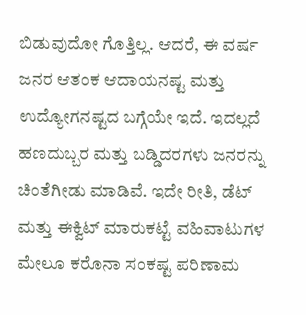ಬಿಡುವುದೋ ಗೊತ್ತಿಲ್ಲ. ಆದರೆ, ಈ ವರ್ಷ ಜನರ ಆತಂಕ ಆದಾಯನಷ್ಟ ಮತ್ತು ಉದ್ಯೋಗನಷ್ಟದ ಬಗ್ಗೆಯೇ ಇದೆ. ಇದಲ್ಲದೆ ಹಣದುಬ್ಬರ ಮತ್ತು ಬಡ್ಡಿದರಗಳು ಜನರನ್ನು ಚಿಂತೆಗೀಡು ಮಾಡಿವೆ. ಇದೇ ರೀತಿ, ಡೆಟ್ ಮತ್ತು ಈಕ್ವಿಟ್ ಮಾರುಕಟ್ಟೆ ವಹಿವಾಟುಗಳ ಮೇಲೂ ಕರೊನಾ ಸಂಕಷ್ಟ ಪರಿಣಾಮ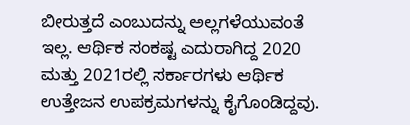ಬೀರುತ್ತದೆ ಎಂಬುದನ್ನು ಅಲ್ಲಗಳೆಯುವಂತೆ ಇಲ್ಲ. ಆರ್ಥಿಕ ಸಂಕಷ್ಟ ಎದುರಾಗಿದ್ದ 2020 ಮತ್ತು 2021ರಲ್ಲಿ ಸರ್ಕಾರಗಳು ಆರ್ಥಿಕ ಉತ್ತೇಜನ ಉಪಕ್ರಮಗಳನ್ನು ಕೈಗೊಂಡಿದ್ದವು.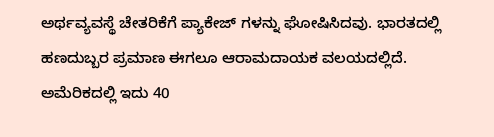ಅರ್ಥವ್ಯವಸ್ಥೆ ಚೇತರಿಕೆಗೆ ಪ್ಯಾಕೇಜ್ ಗಳನ್ನು ಘೋಷಿಸಿದವು. ಭಾರತದಲ್ಲಿ ಹಣದುಬ್ಬರ ಪ್ರಮಾಣ ಈಗಲೂ ಆರಾಮದಾಯಕ ವಲಯದಲ್ಲಿದೆ. ಅಮೆರಿಕದಲ್ಲಿ ಇದು 40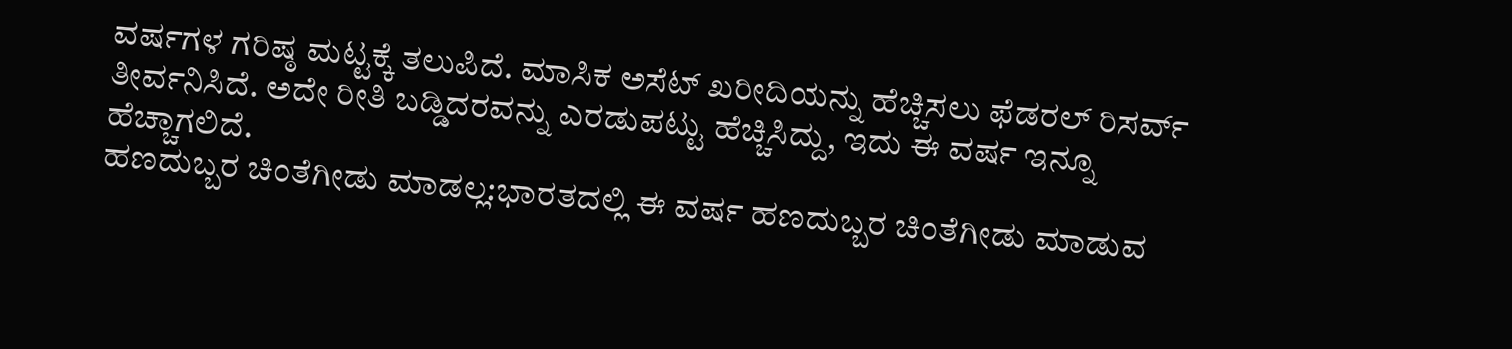ವರ್ಷಗಳ ಗರಿಷ್ಠ ಮಟ್ಟಕ್ಕೆ ತಲುಪಿದೆ. ಮಾಸಿಕ ಅಸೆಟ್ ಖರೀದಿಯನ್ನು ಹೆಚ್ಚಿಸಲು ಫೆಡರಲ್ ರಿಸರ್ವ್ ತೀರ್ವನಿಸಿದೆ. ಅದೇ ರೀತಿ ಬಡ್ಡಿದರವನ್ನು ಎರಡುಪಟ್ಟು ಹೆಚ್ಚಿಸಿದ್ದು, ಇದು ಈ ವರ್ಷ ಇನ್ನೂ ಹೆಚ್ಚಾಗಲಿದೆ.
ಹಣದುಬ್ಬರ ಚಿಂತೆಗೀಡು ಮಾಡಲ್ಲ:ಭಾರತದಲ್ಲಿ ಈ ವರ್ಷ ಹಣದುಬ್ಬರ ಚಿಂತೆಗೀಡು ಮಾಡುವ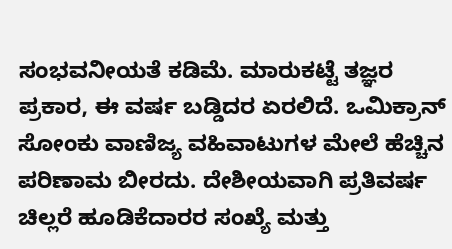ಸಂಭವನೀಯತೆ ಕಡಿಮೆ. ಮಾರುಕಟ್ಟೆ ತಜ್ಞರ ಪ್ರಕಾರ, ಈ ವರ್ಷ ಬಡ್ಡಿದರ ಏರಲಿದೆ. ಒಮಿಕ್ರಾನ್ ಸೋಂಕು ವಾಣಿಜ್ಯ ವಹಿವಾಟುಗಳ ಮೇಲೆ ಹೆಚ್ಚಿನ ಪರಿಣಾಮ ಬೀರದು. ದೇಶೀಯವಾಗಿ ಪ್ರತಿವರ್ಷ ಚಿಲ್ಲರೆ ಹೂಡಿಕೆದಾರರ ಸಂಖ್ಯೆ ಮತ್ತು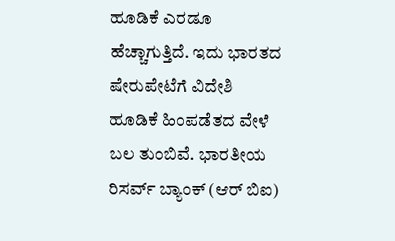ಹೂಡಿಕೆ ಎರಡೂ ಹೆಚ್ಚಾಗುತ್ತಿದೆ. ಇದು ಭಾರತದ ಷೇರುಪೇಟೆಗೆ ವಿದೇಶಿ ಹೂಡಿಕೆ ಹಿಂಪಡೆತದ ವೇಳೆ ಬಲ ತುಂಬಿವೆ. ಭಾರತೀಯ ರಿಸರ್ವ್ ಬ್ಯಾಂಕ್ (ಆರ್ ಬಿಐ)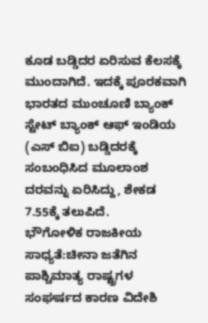ಕೂಡ ಬಡ್ಡಿದರ ಏರಿಸುವ ಕೆಲಸಕ್ಕೆ ಮುಂದಾಗಿದೆ. ಇದಕ್ಕೆ ಪೂರಕವಾಗಿ ಭಾರತದ ಮುಂಚೂಣಿ ಬ್ಯಾಂಕ್ ಸ್ಟೇಟ್ ಬ್ಯಾಂಕ್ ಆಫ್ ಇಂಡಿಯ (ಎಸ್ ಬಿಐ) ಬಡ್ಡಿದರಕ್ಕೆ ಸಂಬಂಧಿಸಿದ ಮೂಲಾಂಶ ದರವನ್ನು ಏರಿಸಿದ್ದು, ಶೇಕಡ 7.55ಕ್ಕೆ ತಲುಪಿದೆ.
ಭೌಗೋಳಿಕ ರಾಜಕೀಯ ಸಾಧ್ಯತೆ:ಚೀನಾ ಜತೆಗಿನ ಪಾಶ್ಚಿಮಾತ್ಯ ರಾಷ್ಟ್ರಗಳ ಸಂಘರ್ಷದ ಕಾರಣ ವಿದೇಶಿ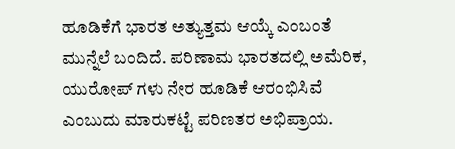ಹೂಡಿಕೆಗೆ ಭಾರತ ಅತ್ಯುತ್ತಮ ಆಯ್ಕೆ ಎಂಬಂತೆ ಮುನ್ನೆಲೆ ಬಂದಿದೆ. ಪರಿಣಾಮ ಭಾರತದಲ್ಲಿ ಅಮೆರಿಕ, ಯುರೋಪ್ ಗಳು ನೇರ ಹೂಡಿಕೆ ಆರಂಭಿಸಿವೆ ಎಂಬುದು ಮಾರುಕಟ್ಟೆ ಪರಿಣತರ ಅಭಿಪ್ರಾಯ.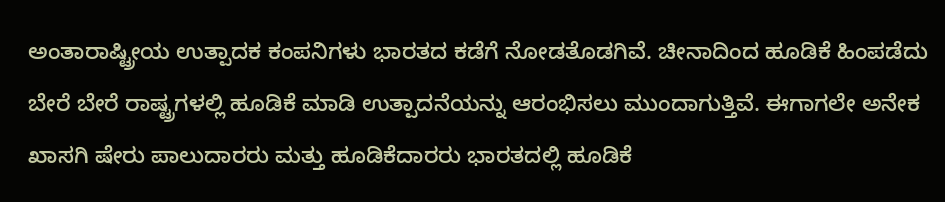ಅಂತಾರಾಷ್ಟ್ರೀಯ ಉತ್ಪಾದಕ ಕಂಪನಿಗಳು ಭಾರತದ ಕಡೆಗೆ ನೋಡತೊಡಗಿವೆ. ಚೀನಾದಿಂದ ಹೂಡಿಕೆ ಹಿಂಪಡೆದು ಬೇರೆ ಬೇರೆ ರಾಷ್ಟ್ರಗಳಲ್ಲಿ ಹೂಡಿಕೆ ಮಾಡಿ ಉತ್ಪಾದನೆಯನ್ನು ಆರಂಭಿಸಲು ಮುಂದಾಗುತ್ತಿವೆ. ಈಗಾಗಲೇ ಅನೇಕ ಖಾಸಗಿ ಷೇರು ಪಾಲುದಾರರು ಮತ್ತು ಹೂಡಿಕೆದಾರರು ಭಾರತದಲ್ಲಿ ಹೂಡಿಕೆ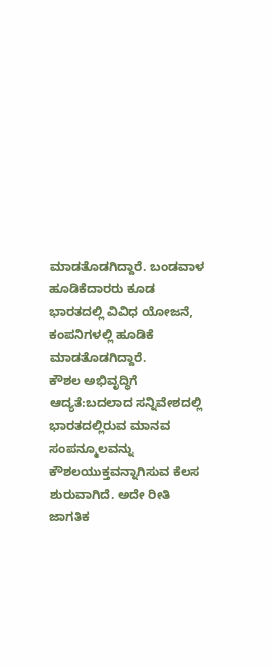ಮಾಡತೊಡಗಿದ್ದಾರೆ. ಬಂಡವಾಳ ಹೂಡಿಕೆದಾರರು ಕೂಡ ಭಾರತದಲ್ಲಿ ವಿವಿಧ ಯೋಜನೆ, ಕಂಪನಿಗಳಲ್ಲಿ ಹೂಡಿಕೆ ಮಾಡತೊಡಗಿದ್ದಾರೆ.
ಕೌಶಲ ಅಭಿವೃದ್ಧಿಗೆ ಆದ್ಯತೆ:ಬದಲಾದ ಸನ್ನಿವೇಶದಲ್ಲಿ ಭಾರತದಲ್ಲಿರುವ ಮಾನವ ಸಂಪನ್ಮೂಲವನ್ನು ಕೌಶಲಯುಕ್ತವನ್ನಾಗಿಸುವ ಕೆಲಸ ಶುರುವಾಗಿದೆ. ಅದೇ ರೀತಿ ಜಾಗತಿಕ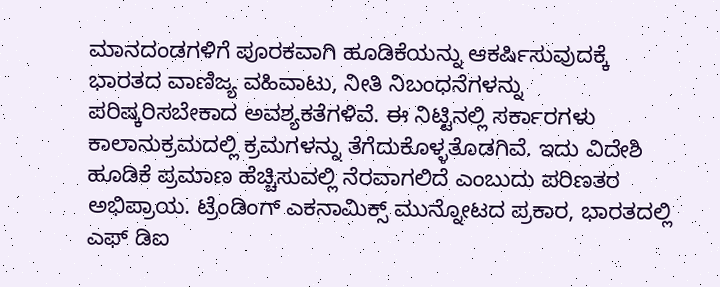ಮಾನದಂಡಗಳಿಗೆ ಪೂರಕವಾಗಿ ಹೂಡಿಕೆಯನ್ನು ಆಕರ್ಷಿಸುವುದಕ್ಕೆ ಭಾರತದ ವಾಣಿಜ್ಯ ವಹಿವಾಟು, ನೀತಿ ನಿಬಂಧನೆಗಳನ್ನು ಪರಿಷ್ಕರಿಸಬೇಕಾದ ಅವಶ್ಯಕತೆಗಳಿವೆ. ಈ ನಿಟ್ಟಿನಲ್ಲಿ ಸರ್ಕಾರಗಳು ಕಾಲಾನುಕ್ರಮದಲ್ಲಿ ಕ್ರಮಗಳನ್ನು ತೆಗೆದುಕೊಳ್ಳತೊಡಗಿವೆ. ಇದು ವಿದೇಶಿ ಹೂಡಿಕೆ ಪ್ರಮಾಣ ಹೆಚ್ಚಿಸುವಲ್ಲಿ ನೆರವಾಗಲಿದೆ ಎಂಬುದು ಪರಿಣತರ ಅಭಿಪ್ರಾಯ. ಟ್ರೆಂಡಿಂಗ್ ಎಕನಾಮಿಕ್ಸ್ ಮುನ್ನೋಟದ ಪ್ರಕಾರ, ಭಾರತದಲ್ಲಿ ಎಫ್ ಡಿಐ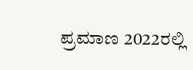ಪ್ರಮಾಣ 2022ರಲ್ಲಿ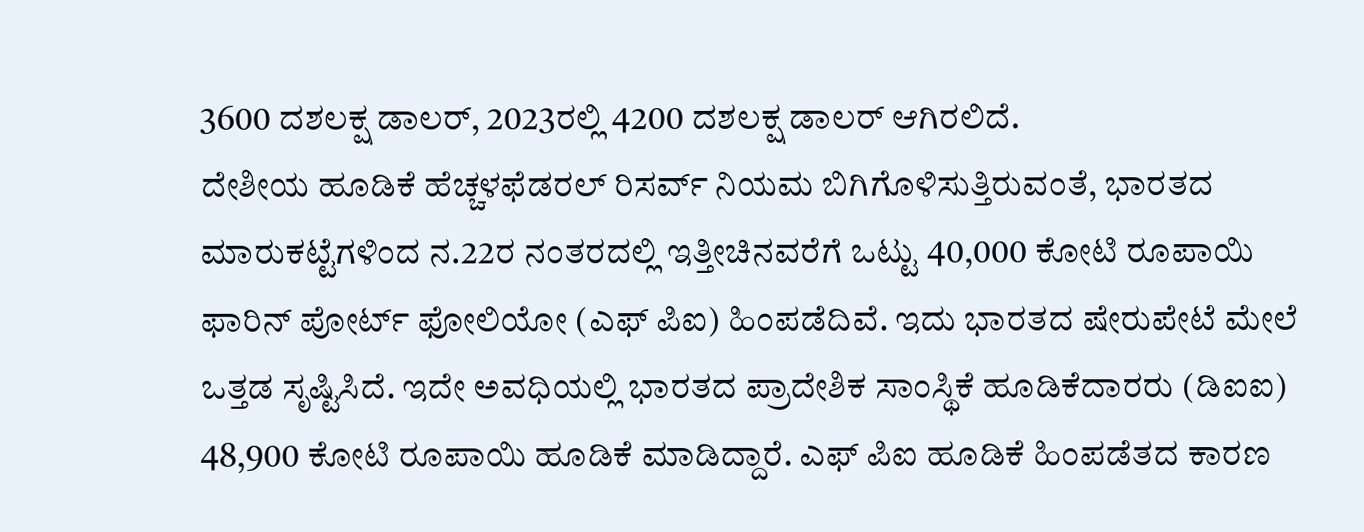3600 ದಶಲಕ್ಷ ಡಾಲರ್, 2023ರಲ್ಲಿ 4200 ದಶಲಕ್ಷ ಡಾಲರ್ ಆಗಿರಲಿದೆ.
ದೇಶೀಯ ಹೂಡಿಕೆ ಹೆಚ್ಚಳಫೆಡರಲ್ ರಿಸರ್ವ್ ನಿಯಮ ಬಿಗಿಗೊಳಿಸುತ್ತಿರುವಂತೆ, ಭಾರತದ ಮಾರುಕಟ್ಟೆಗಳಿಂದ ನ.22ರ ನಂತರದಲ್ಲಿ ಇತ್ತೀಚಿನವರೆಗೆ ಒಟ್ಟು 40,000 ಕೋಟಿ ರೂಪಾಯಿ ಫಾರಿನ್ ಪೋರ್ಟ್ ಫೋಲಿಯೋ (ಎಫ್ ಪಿಐ) ಹಿಂಪಡೆದಿವೆ. ಇದು ಭಾರತದ ಷೇರುಪೇಟೆ ಮೇಲೆ ಒತ್ತಡ ಸೃಷ್ಟಿಸಿದೆ. ಇದೇ ಅವಧಿಯಲ್ಲಿ ಭಾರತದ ಪ್ರಾದೇಶಿಕ ಸಾಂಸ್ಥಿಕೆ ಹೂಡಿಕೆದಾರರು (ಡಿಐಐ) 48,900 ಕೋಟಿ ರೂಪಾಯಿ ಹೂಡಿಕೆ ಮಾಡಿದ್ದಾರೆ. ಎಫ್ ಪಿಐ ಹೂಡಿಕೆ ಹಿಂಪಡೆತದ ಕಾರಣ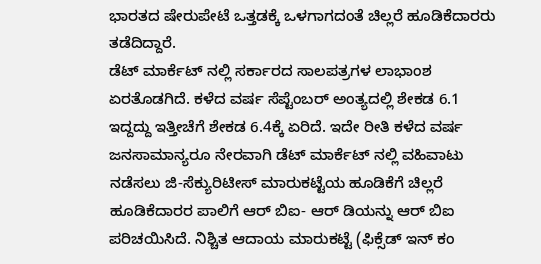ಭಾರತದ ಷೇರುಪೇಟೆ ಒತ್ತಡಕ್ಕೆ ಒಳಗಾಗದಂತೆ ಚಿಲ್ಲರೆ ಹೂಡಿಕೆದಾರರು ತಡೆದಿದ್ದಾರೆ.
ಡೆಟ್ ಮಾರ್ಕೆಟ್ ನಲ್ಲಿ ಸರ್ಕಾರದ ಸಾಲಪತ್ರಗಳ ಲಾಭಾಂಶ ಏರತೊಡಗಿದೆ. ಕಳೆದ ವರ್ಷ ಸೆಪ್ಟೆಂಬರ್ ಅಂತ್ಯದಲ್ಲಿ ಶೇಕಡ 6.1 ಇದ್ದದ್ದು ಇತ್ತೀಚೆಗೆ ಶೇಕಡ 6.4ಕ್ಕೆ ಏರಿದೆ. ಇದೇ ರೀತಿ ಕಳೆದ ವರ್ಷ ಜನಸಾಮಾನ್ಯರೂ ನೇರವಾಗಿ ಡೆಟ್ ಮಾರ್ಕೆಟ್ ನಲ್ಲಿ ವಹಿವಾಟು ನಡೆಸಲು ಜಿ-ಸೆಕ್ಯುರಿಟೀಸ್ ಮಾರುಕಟ್ಟೆಯ ಹೂಡಿಕೆಗೆ ಚಿಲ್ಲರೆ ಹೂಡಿಕೆದಾರರ ಪಾಲಿಗೆ ಆರ್ ಬಿಐ- ಆರ್ ಡಿಯನ್ನು ಆರ್ ಬಿಐ ಪರಿಚಯಿಸಿದೆ. ನಿಶ್ಚಿತ ಆದಾಯ ಮಾರುಕಟ್ಟೆ (ಫಿಕ್ಸೆಡ್ ಇನ್ ಕಂ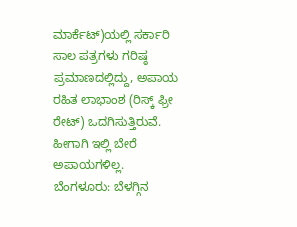ಮಾರ್ಕೆಟ್)ಯಲ್ಲಿ ಸರ್ಕಾರಿ ಸಾಲ ಪತ್ರಗಳು ಗರಿಷ್ಠ ಪ್ರಮಾಣದಲ್ಲಿದ್ದು, ಅಪಾಯ ರಹಿತ ಲಾಭಾಂಶ (ರಿಸ್ಕ್ ಫ್ರೀ ರೇಟ್) ಒದಗಿಸುತ್ತಿರುವೆ. ಹೀಗಾಗಿ ಇಲ್ಲಿ ಬೇರೆ ಅಪಾಯಗಳಿಲ್ಲ.
ಬೆಂಗಳೂರು: ಬೆಳಗ್ಗಿನ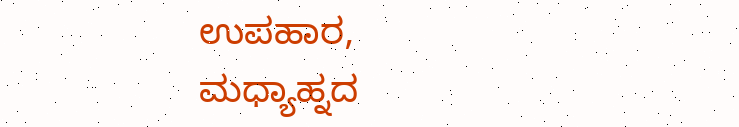ಉಪಹಾರ, ಮಧ್ಯಾಹ್ನದ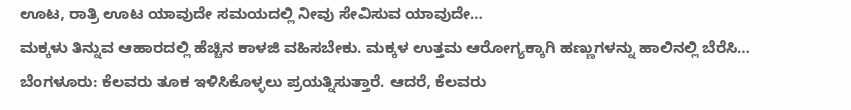ಊಟ, ರಾತ್ರಿ ಊಟ ಯಾವುದೇ ಸಮಯದಲ್ಲಿ ನೀವು ಸೇವಿಸುವ ಯಾವುದೇ…
ಮಕ್ಕಳು ತಿನ್ನುವ ಆಹಾರದಲ್ಲಿ ಹೆಚ್ಚಿನ ಕಾಳಜಿ ವಹಿಸಬೇಕು. ಮಕ್ಕಳ ಉತ್ತಮ ಆರೋಗ್ಯಕ್ಕಾಗಿ ಹಣ್ಣುಗಳನ್ನು ಹಾಲಿನಲ್ಲಿ ಬೆರೆಸಿ…
ಬೆಂಗಳೂರು: ಕೆಲವರು ತೂಕ ಇಳಿಸಿಕೊಳ್ಳಲು ಪ್ರಯತ್ನಿಸುತ್ತಾರೆ. ಆದರೆ, ಕೆಲವರು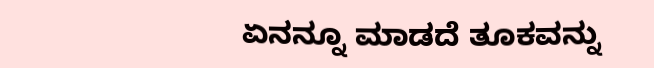ಏನನ್ನೂ ಮಾಡದೆ ತೂಕವನ್ನು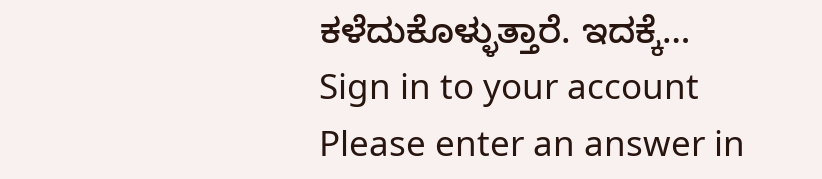ಕಳೆದುಕೊಳ್ಳುತ್ತಾರೆ. ಇದಕ್ಕೆ…
Sign in to your account
Please enter an answer in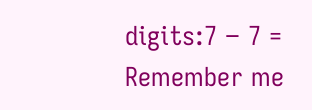digits:7 − 7 =
Remember me